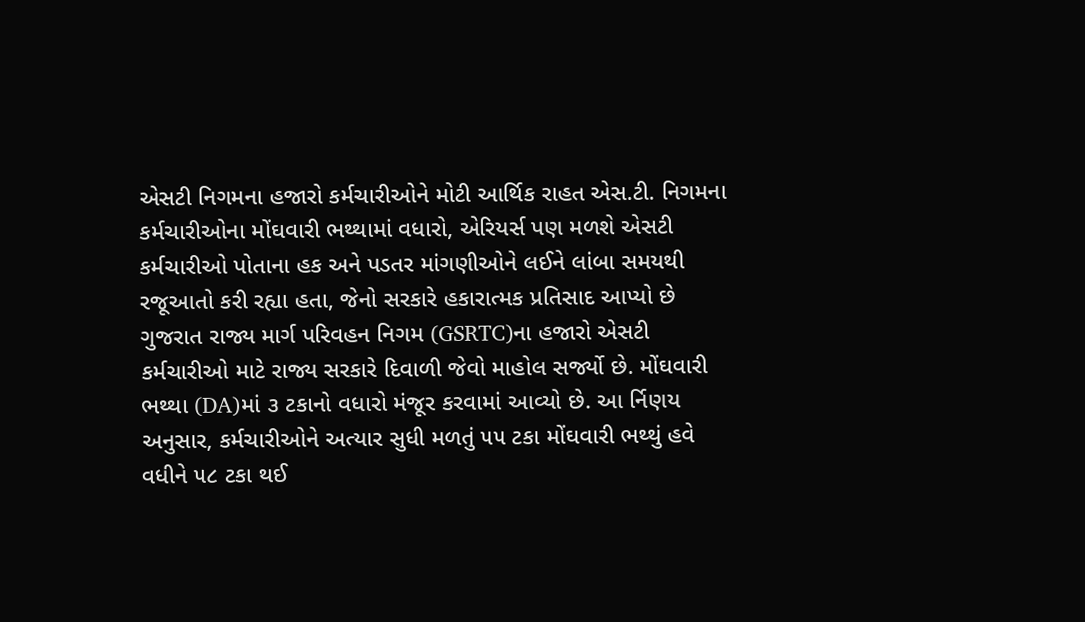એસટી નિગમના હજારો કર્મચારીઓને મોટી આર્થિક રાહત એસ.ટી. નિગમના કર્મચારીઓના મોંઘવારી ભથ્થામાં વધારો, એરિયર્સ પણ મળશે એસટી કર્મચારીઓ પોતાના હક અને પડતર માંગણીઓને લઈને લાંબા સમયથી રજૂઆતો કરી રહ્યા હતા, જેનો સરકારે હકારાત્મક પ્રતિસાદ આપ્યો છે
ગુજરાત રાજ્ય માર્ગ પરિવહન નિગમ (GSRTC)ના હજારો એસટી કર્મચારીઓ માટે રાજ્ય સરકારે દિવાળી જેવો માહોલ સર્જ્યો છે. મોંઘવારી ભથ્થા (DA)માં ૩ ટકાનો વધારો મંજૂર કરવામાં આવ્યો છે. આ ર્નિણય અનુસાર, કર્મચારીઓને અત્યાર સુધી મળતું ૫૫ ટકા મોંઘવારી ભથ્થું હવે વધીને ૫૮ ટકા થઈ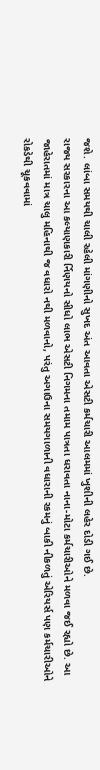જશે. લાંબા સમયથી ચાલી રહેલી માંગણીનો સુખદ અંત આવતા એસટી કર્મચારી આલમમાં ખુશીની લહેર દોડી ગઈ છે.
રાજ્ય સરકારના આ કલ્યાણકારી ર્નિણયનો સીધો લાભ એસટી નિગમના તમામ પાત્રતા ધરાવતા નાના-મોટા કર્મચારીઓને મળવા જઈ રહ્યો છે. આ જાહેરાતમાં માત્ર ચાલુ મહિનાથી જ વધારો નથી મળવાનો, પરંતુ અગાઉના સમયગાળાની વધારાની રકમનું બાકી નીકળતું એરિયર્સ પણ કર્મચારીઓને રોકડેથી ચૂકવવામાં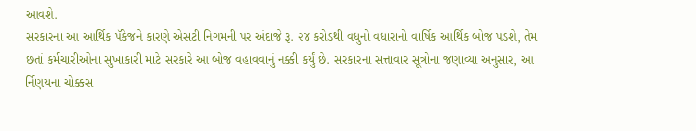આવશે.
સરકારના આ આર્થિક પૅકેજને કારણે એસટી નિગમની પર અંદાજે રૂ. ૨૪ કરોડથી વધુનો વધારાનો વાર્ષિક આર્થિક બોજ પડશે, તેમ છતાં કર્મચારીઓના સુખાકારી માટે સરકારે આ બોજ વહાવવાનું નક્કી કર્યું છે. સરકારના સત્તાવાર સૂત્રોના જણાવ્યા અનુસાર, આ ર્નિણયના ચોક્કસ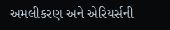અમલીકરણ અને એરિયર્સની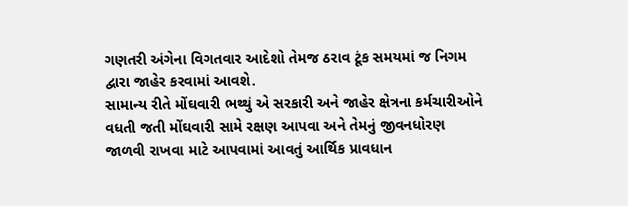ગણતરી અંગેના વિગતવાર આદેશો તેમજ ઠરાવ ટૂંક સમયમાં જ નિગમ દ્વારા જાહેર કરવામાં આવશે.
સામાન્ય રીતે મોંઘવારી ભથ્થું એ સરકારી અને જાહેર ક્ષેત્રના કર્મચારીઓને વધતી જતી મોંઘવારી સામે રક્ષણ આપવા અને તેમનું જીવનધોરણ જાળવી રાખવા માટે આપવામાં આવતું આર્થિક પ્રાવધાન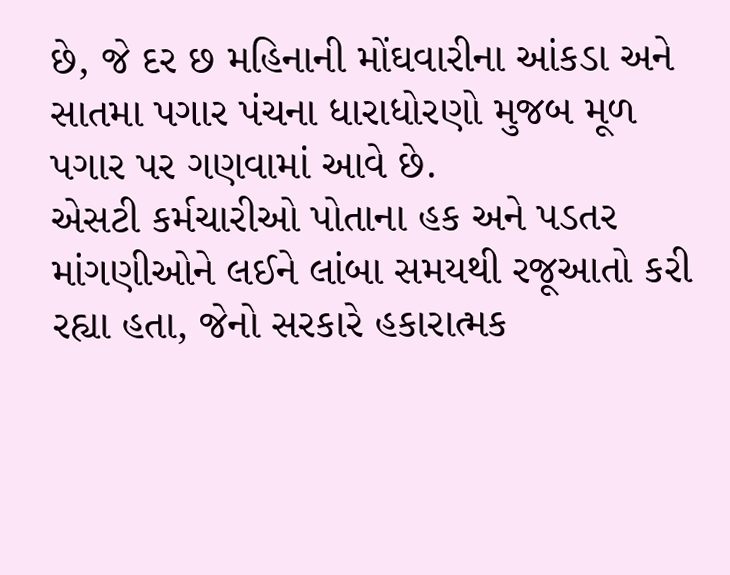છે, જે દર છ મહિનાની મોંઘવારીના આંકડા અને સાતમા પગાર પંચના ધારાધોરણો મુજબ મૂળ પગાર પર ગણવામાં આવે છે.
એસટી કર્મચારીઓ પોતાના હક અને પડતર માંગણીઓને લઈને લાંબા સમયથી રજૂઆતો કરી રહ્યા હતા, જેનો સરકારે હકારાત્મક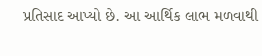પ્રતિસાદ આપ્યો છે. આ આર્થિક લાભ મળવાથી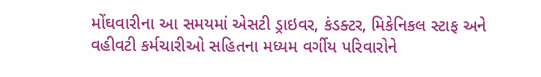મોંઘવારીના આ સમયમાં એસટી ડ્રાઇવર, કંડક્ટર, મિકેનિકલ સ્ટાફ અને વહીવટી કર્મચારીઓ સહિતના મધ્યમ વર્ગીય પરિવારોને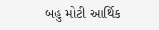બહુ મોટી આર્થિક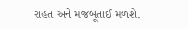રાહત અને મજબૂતાઈ મળશે.